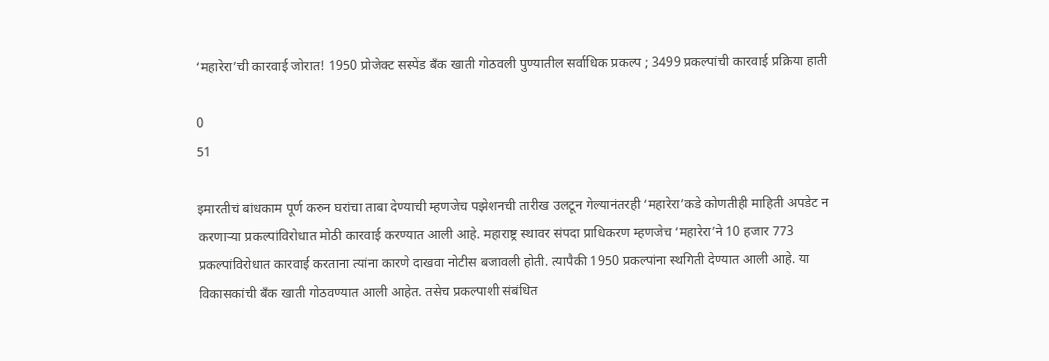‘महारेरा’ची कारवाई जोरात! 1950 प्रोजेक्ट सस्पेंड बँक खाती गोठवली पुण्यातील सर्वाधिक प्रकल्प ; 3499 प्रकल्पांची कारवाई प्रक्रिया हाती

0
51

इमारतीचं बांधकाम पूर्ण करुन घरांचा ताबा देण्याची म्हणजेच पझेशनची तारीख उलटून गेल्यानंतरही ‘महारेरा’कडे कोणतीही माहिती अपडेट न करणाऱ्या प्रकल्पांविरोधात मोठी कारवाई करण्यात आली आहे. महाराष्ट्र स्थावर संपदा प्राधिकरण म्हणजेच ‘महारेरा’ने 10 हजार 773 प्रकल्पांविरोधात कारवाई करताना त्यांना कारणे दाखवा नोटीस बजावली होती. त्यापैकी 1950 प्रकल्पांना स्थगिती देण्यात आली आहे. या विकासकांची बँक खाती गोठवण्यात आली आहेत. तसेच प्रकल्पाशी संबंधित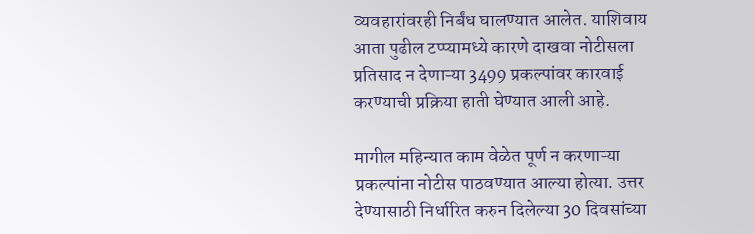व्यवहारांवरही निर्बंध घालण्यात आलेत. याशिवाय आता पुढील टप्प्यामध्ये कारणे दाखवा नोटीसला प्रतिसाद न देणाऱ्या 3499 प्रकल्पांवर कारवाई करण्याची प्रक्रिया हाती घेण्यात आली आहे.

मागील महिन्यात काम वेळेत पूर्ण न करणाऱ्या प्रकल्पांना नोटीस पाठवण्यात आल्या होत्या. उत्तर देण्यासाठी निर्धारित करुन दिलेल्या 30 दिवसांच्या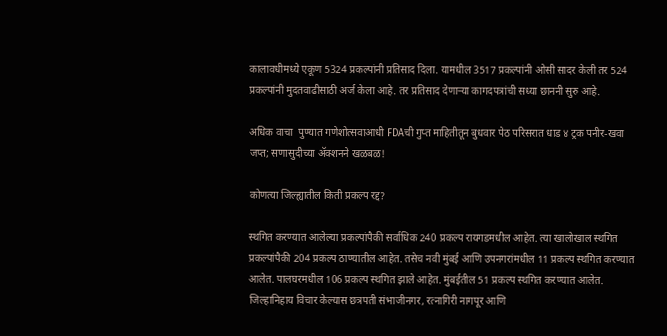कालावधीमध्ये एकूण 5324 प्रकल्पांनी प्रतिसाद दिला. यामधील 3517 प्रकल्पांनी ओसी सादर केली तर 524 प्रकल्पांनी मुदतवाढीसाठी अर्ज केला आहे. तर प्रतिसाद देणाऱ्या कागदपत्रांची सध्या छाननी सुरु आहे.

अधिक वाचा  पुण्यात गणेशोत्सवाआधी FDAची गुप्त माहितीतून बुधवार पेठ परिसरात धाड ४ ट्रक पनीर-खवा जप्त; सणासुदीच्या ॲक्शनने खळबळ!

कोणत्या जिल्ह्यातील किती प्रकल्प रद्द?

स्थगित करण्यात आलेल्या प्रकल्पांपैकी सर्वाधिक 240 प्रकल्प रायगडमधील आहेत. त्या खालोखाल स्थगित प्रकल्पांपैकी 204 प्रकल्प ठाण्यातील आहेत. तसेच नवी मुंबई आणि उपनगरांमधील 11 प्रकल्प स्थगित करण्यात आलेत. पालघरमधील 106 प्रकल्प स्थगित झाले आहेत. मुंबईतील 51 प्रकल्प स्थगित करण्यात आलेत. जिल्हानिहाय विचार केल्यास छत्रपती संभाजीनगर, रत्नागिरी नागपूर आणि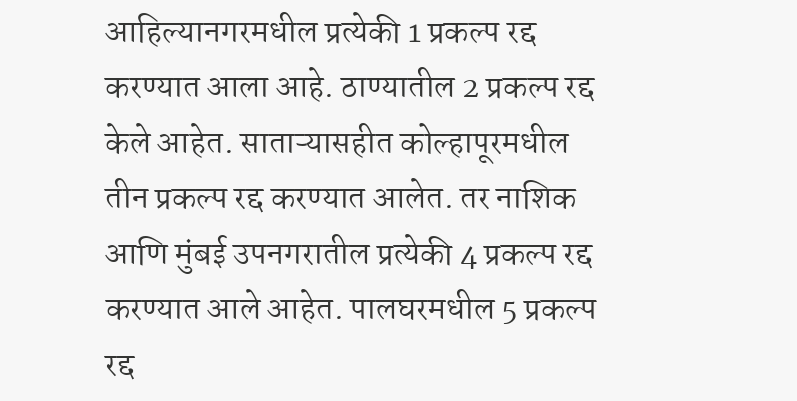आहिल्यानगरमधील प्रत्येकी 1 प्रकल्प रद्द करण्यात आला आहे. ठाण्यातील 2 प्रकल्प रद्द केले आहेत. साताऱ्यासहीत कोल्हापूरमधील तीन प्रकल्प रद्द करण्यात आलेत. तर नाशिक आणि मुंबई उपनगरातील प्रत्येकी 4 प्रकल्प रद्द करण्यात आले आहेत. पालघरमधील 5 प्रकल्प रद्द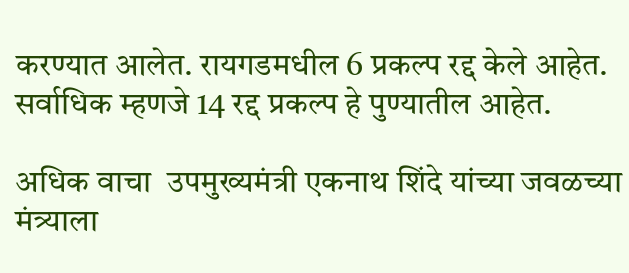करण्यात आलेत. रायगडमधील 6 प्रकल्प रद्द केले आहेत. सर्वाधिक म्हणजे 14 रद्द प्रकल्प हे पुण्यातील आहेत.

अधिक वाचा  उपमुख्यमंत्री एकनाथ शिंदे यांच्या जवळच्या मंत्र्याला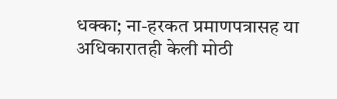धक्का; ना-हरकत प्रमाणपत्रासह या अधिकारातही केली मोठी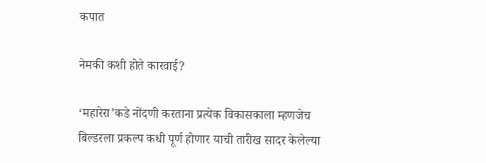कपात

नेमकी कशी होते कारवाई?

‘महारेरा’कडे नोंदणी करताना प्रत्येक विकासकाला म्हणजेच बिल्डरला प्रकल्प कधी पूर्ण होणार याची तारीख सादर केलेल्या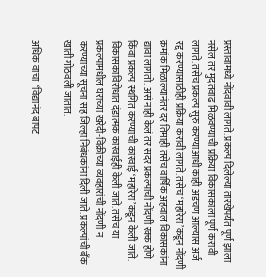प्रस्तावामध्ये नोंदवावी लागते. प्रकल्प दिलेल्या तारखेपर्यंत पूर्ण झाला नसेल तर मुदतवाढ मिळवण्याची प्रक्रिया विकासकाला पूर्ण करावी लागते. तसेच प्रकल्प सुरु करण्याआधी काही अडचण आल्यास अर्ज रद्द करण्यासाठीही प्रक्रिया करावी लागते. तसेच ‘महारेरा’कडून नोंदणी क्रमांक मिळाल्यानंतर दर तिमाही तसेच वार्षिक अहवाल विकासकांना द्यावा लागतो. असं नाही केलं तर सदर प्रकल्पाची नोंदणी रक्क होणे किंवा प्रकल्प स्थगित करण्याची कारवाई ‘महारेरा’कडून केली जाते. विकासकाविरोधात दंडात्मक कारवाईही केली जाते. तसेच या प्रकल्पामधील घराच्या खरेदी-विक्रीच्या व्यवहारांची नोंदणी न करण्याच्या सूचना सह जिल्हा निबंधकांना दिली जाते. प्रकल्पांची बँक खाती गोठवली जातात.

अधिक वाचा  ‘विद्यानंद बापट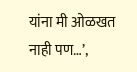यांना मी ओळखत नाही पण…’,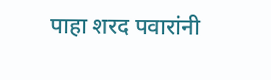पाहा शरद पवारांनी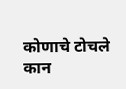कोणाचे टोचले कान